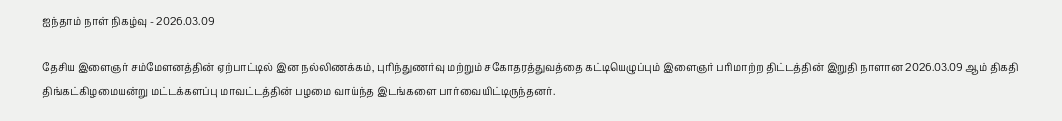ஐந்தாம் நாள் நிகழ்வு - 2026.03.09

தேசிய இளைஞர் சம்மேளனத்தின் ஏற்பாட்டில் இன நல்லிணக்கம், புரிந்துணர்வு மற்றும் சகோதரத்துவத்தை கட்டியெழுப்பும் இளைஞர் பரிமாற்ற திட்டத்தின் இறுதி நாளான 2026.03.09 ஆம் திகதி திங்கட்கிழமையன்று மட்டக்களப்பு மாவட்டத்தின் பழமை வாய்ந்த இடங்களை பார்வையிட்டிருந்தனர்.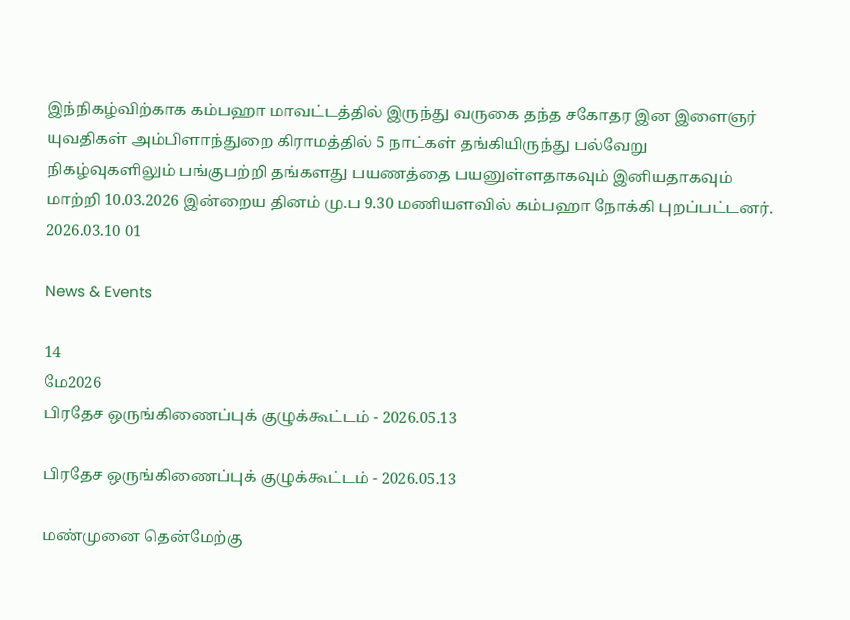இந்நிகழ்விற்காக கம்பஹா மாவட்டத்தில் இருந்து வருகை தந்த சகோதர இன இளைஞர் யுவதிகள் அம்பிளாந்துறை கிராமத்தில் 5 நாட்கள் தங்கியிருந்து பல்வேறு நிகழ்வுகளிலும் பங்குபற்றி தங்களது பயணத்தை பயனுள்ளதாகவும் இனியதாகவும் மாற்றி 10.03.2026 இன்றைய தினம் மு.ப 9.30 மணியளவில் கம்பஹா நோக்கி புறப்பட்டனர்.
2026.03.10 01

News & Events

14
மே2026
பிரதேச ஒருங்கிணைப்புக் குழுக்கூட்டம் - 2026.05.13

பிரதேச ஒருங்கிணைப்புக் குழுக்கூட்டம் - 2026.05.13

மண்முனை தென்மேற்கு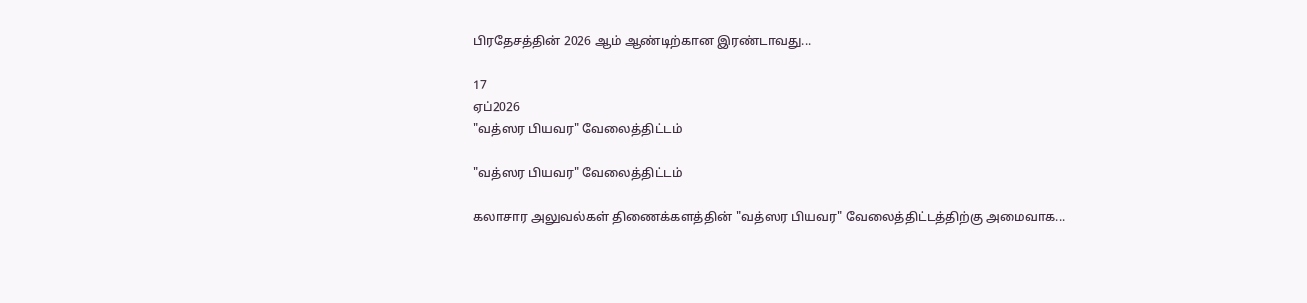பிரதேசத்தின் 2026 ஆம் ஆண்டிற்கான இரண்டாவது...

17
ஏப்2026
"வத்ஸர பியவர" வேலைத்திட்டம்

"வத்ஸர பியவர" வேலைத்திட்டம்

கலாசார அலுவல்கள் திணைக்களத்தின் "வத்ஸர பியவர" வேலைத்திட்டத்திற்கு அமைவாக...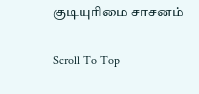குடியுரிமை சாசனம்

Scroll To Top